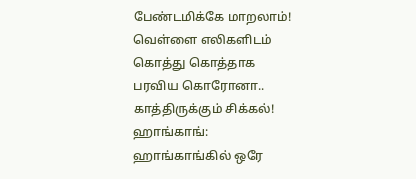பேண்டமிக்கே மாறலாம்! வெள்ளை எலிகளிடம் கொத்து கொத்தாக பரவிய கொரோனா.. காத்திருக்கும் சிக்கல்!
ஹாங்காங்: ஹாங்காங்கில் ஒரே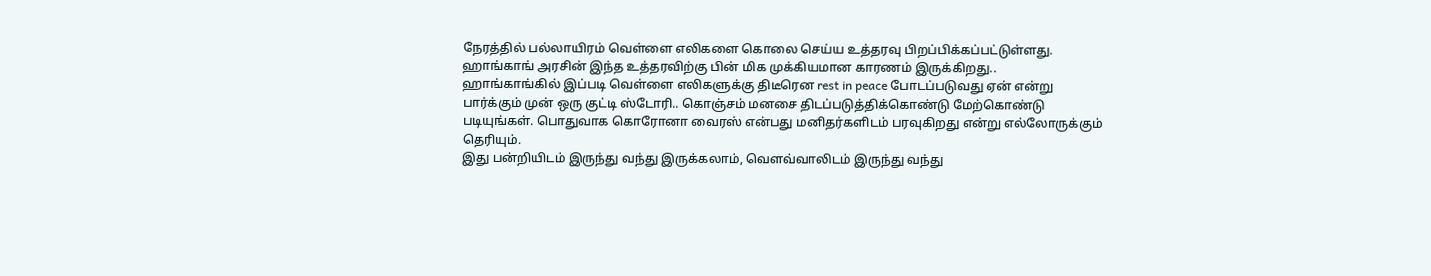நேரத்தில் பல்லாயிரம் வெள்ளை எலிகளை கொலை செய்ய உத்தரவு பிறப்பிக்கப்பட்டுள்ளது. ஹாங்காங் அரசின் இந்த உத்தரவிற்கு பின் மிக முக்கியமான காரணம் இருக்கிறது..
ஹாங்காங்கில் இப்படி வெள்ளை எலிகளுக்கு திடீரென rest in peace போடப்படுவது ஏன் என்று பார்க்கும் முன் ஒரு குட்டி ஸ்டோரி.. கொஞ்சம் மனசை திடப்படுத்திக்கொண்டு மேற்கொண்டு படியுங்கள். பொதுவாக கொரோனா வைரஸ் என்பது மனிதர்களிடம் பரவுகிறது என்று எல்லோருக்கும் தெரியும்.
இது பன்றியிடம் இருந்து வந்து இருக்கலாம், வெளவ்வாலிடம் இருந்து வந்து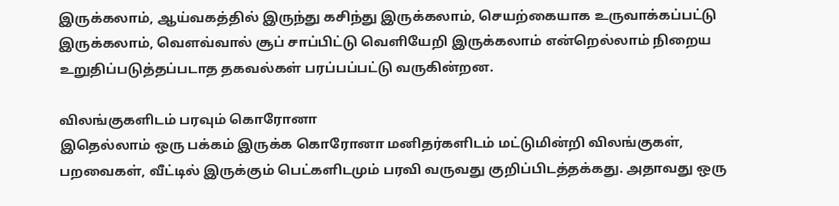இருக்கலாம், ஆய்வகத்தில் இருந்து கசிந்து இருக்கலாம், செயற்கையாக உருவாக்கப்பட்டு இருக்கலாம், வெளவ்வால் சூப் சாப்பிட்டு வெளியேறி இருக்கலாம் என்றெல்லாம் நிறைய உறுதிப்படுத்தப்படாத தகவல்கள் பரப்பப்பட்டு வருகின்றன.

விலங்குகளிடம் பரவும் கொரோனா
இதெல்லாம் ஒரு பக்கம் இருக்க கொரோனா மனிதர்களிடம் மட்டுமின்றி விலங்குகள், பறவைகள், வீட்டில் இருக்கும் பெட்களிடமும் பரவி வருவது குறிப்பிடத்தக்கது. அதாவது ஒரு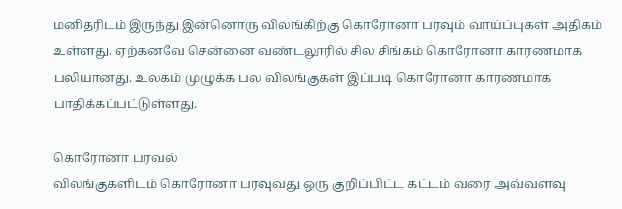மனிதரிடம் இருந்து இன்னொரு விலங்கிற்கு கொரோனா பரவும் வாய்ப்புகள் அதிகம் உள்ளது. ஏற்கனவே சென்னை வண்டலூரில் சில சிங்கம் கொரோனா காரணமாக பலியானது. உலகம் முழுக்க பல விலங்குகள் இப்படி கொரோனா காரணமாக பாதிக்கப்பட்டுள்ளது.

கொரோனா பரவல்
விலங்குகளிடம் கொரோனா பரவுவது ஒரு குறிப்பிட்ட கட்டம் வரை அவ்வளவு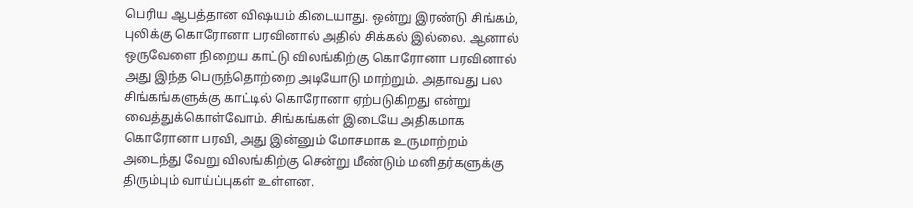பெரிய ஆபத்தான விஷயம் கிடையாது. ஒன்று இரண்டு சிங்கம், புலிக்கு கொரோனா பரவினால் அதில் சிக்கல் இல்லை. ஆனால் ஒருவேளை நிறைய காட்டு விலங்கிற்கு கொரோனா பரவினால் அது இந்த பெருந்தொற்றை அடியோடு மாற்றும். அதாவது பல சிங்கங்களுக்கு காட்டில் கொரோனா ஏற்படுகிறது என்று வைத்துக்கொள்வோம். சிங்கங்கள் இடையே அதிகமாக கொரோனா பரவி, அது இன்னும் மோசமாக உருமாற்றம் அடைந்து வேறு விலங்கிற்கு சென்று மீண்டும் மனிதர்களுக்கு திரும்பும் வாய்ப்புகள் உள்ளன.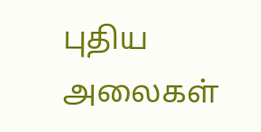புதிய அலைகள்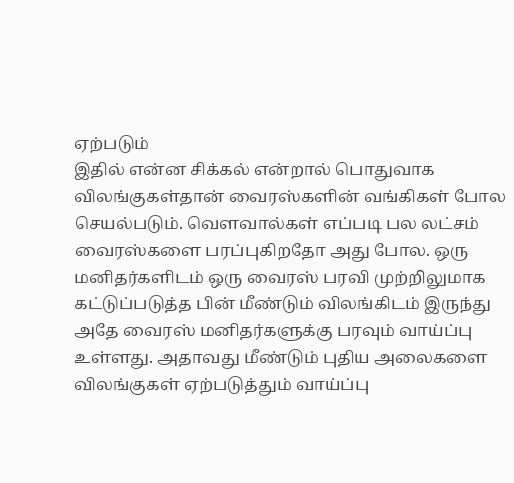ஏற்படும்
இதில் என்ன சிக்கல் என்றால் பொதுவாக விலங்குகள்தான் வைரஸ்களின் வங்கிகள் போல செயல்படும். வௌவால்கள் எப்படி பல லட்சம் வைரஸ்களை பரப்புகிறதோ அது போல. ஒரு மனிதர்களிடம் ஒரு வைரஸ் பரவி முற்றிலுமாக கட்டுப்படுத்த பின் மீண்டும் விலங்கிடம் இருந்து அதே வைரஸ் மனிதர்களுக்கு பரவும் வாய்ப்பு உள்ளது. அதாவது மீண்டும் புதிய அலைகளை விலங்குகள் ஏற்படுத்தும் வாய்ப்பு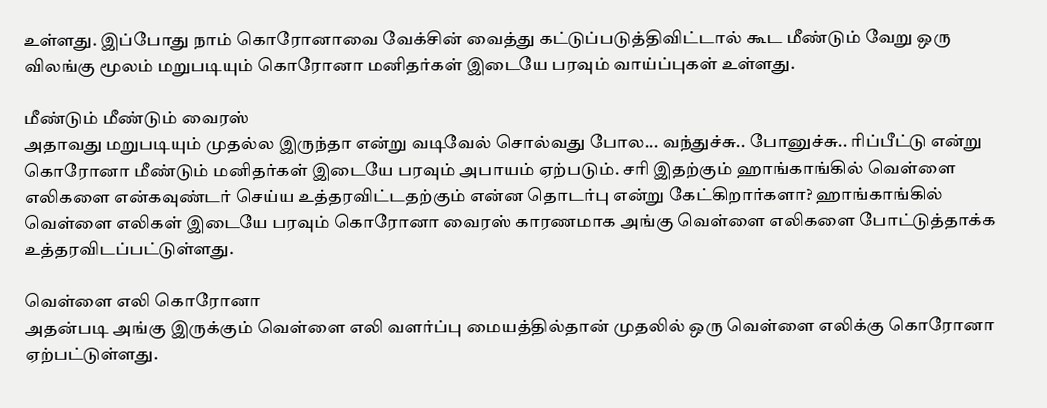உள்ளது. இப்போது நாம் கொரோனாவை வேக்சின் வைத்து கட்டுப்படுத்திவிட்டால் கூட மீண்டும் வேறு ஒரு விலங்கு மூலம் மறுபடியும் கொரோனா மனிதர்கள் இடையே பரவும் வாய்ப்புகள் உள்ளது.

மீண்டும் மீண்டும் வைரஸ்
அதாவது மறுபடியும் முதல்ல இருந்தா என்று வடிவேல் சொல்வது போல... வந்துச்சு.. போனுச்சு.. ரிப்பீட்டு என்று கொரோனா மீண்டும் மனிதர்கள் இடையே பரவும் அபாயம் ஏற்படும். சரி இதற்கும் ஹாங்காங்கில் வெள்ளை எலிகளை என்கவுண்டர் செய்ய உத்தரவிட்டதற்கும் என்ன தொடர்பு என்று கேட்கிறார்களா? ஹாங்காங்கில் வெள்ளை எலிகள் இடையே பரவும் கொரோனா வைரஸ் காரணமாக அங்கு வெள்ளை எலிகளை போட்டுத்தாக்க உத்தரவிடப்பட்டுள்ளது.

வெள்ளை எலி கொரோனா
அதன்படி அங்கு இருக்கும் வெள்ளை எலி வளர்ப்பு மையத்தில்தான் முதலில் ஒரு வெள்ளை எலிக்கு கொரோனா ஏற்பட்டுள்ளது.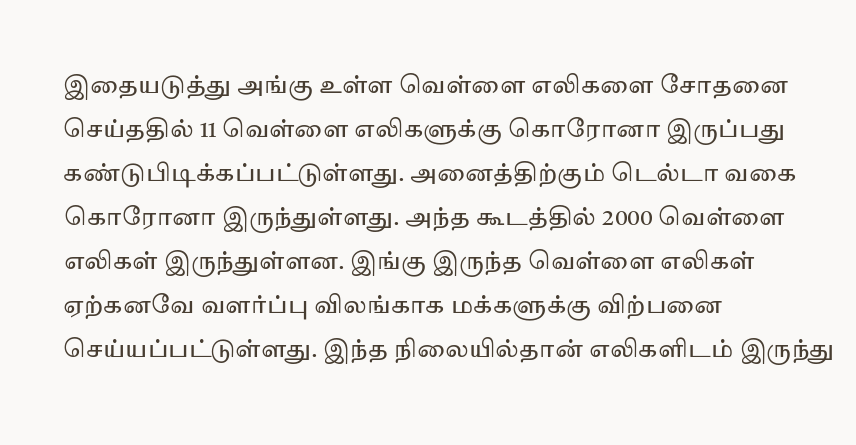இதையடுத்து அங்கு உள்ள வெள்ளை எலிகளை சோதனை செய்ததில் 11 வெள்ளை எலிகளுக்கு கொரோனா இருப்பது கண்டுபிடிக்கப்பட்டுள்ளது. அனைத்திற்கும் டெல்டா வகை கொரோனா இருந்துள்ளது. அந்த கூடத்தில் 2000 வெள்ளை எலிகள் இருந்துள்ளன. இங்கு இருந்த வெள்ளை எலிகள் ஏற்கனவே வளர்ப்பு விலங்காக மக்களுக்கு விற்பனை செய்யப்பட்டுள்ளது. இந்த நிலையில்தான் எலிகளிடம் இருந்து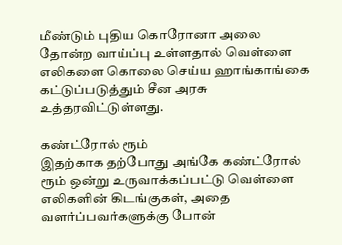மீண்டும் புதிய கொரோனா அலை தோன்ற வாய்ப்பு உள்ளதால் வெள்ளை எலிகளை கொலை செய்ய ஹாங்காங்கை கட்டுப்படுத்தும் சீன அரசு உத்தரவிட்டுள்ளது.

கண்ட்ரோல் ரூம்
இதற்காக தற்போது அங்கே கண்ட்ரோல் ரூம் ஒன்று உருவாக்கப்பட்டு வெள்ளை எலிகளின் கிடங்குகள், அதை வளர்ப்பவர்களுக்கு போன்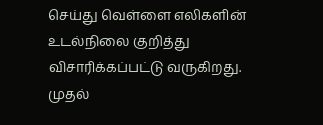செய்து வெள்ளை எலிகளின் உடல்நிலை குறித்து விசாரிக்கப்பட்டு வருகிறது. முதல்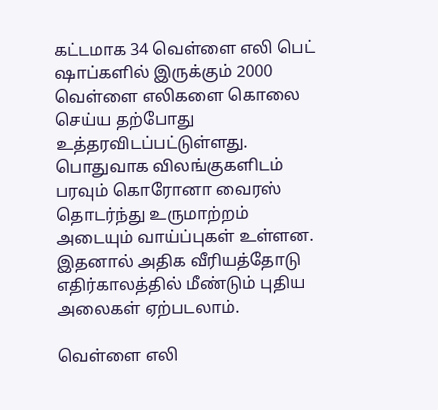கட்டமாக 34 வெள்ளை எலி பெட் ஷாப்களில் இருக்கும் 2000 வெள்ளை எலிகளை கொலை செய்ய தற்போது உத்தரவிடப்பட்டுள்ளது. பொதுவாக விலங்குகளிடம் பரவும் கொரோனா வைரஸ் தொடர்ந்து உருமாற்றம் அடையும் வாய்ப்புகள் உள்ளன. இதனால் அதிக வீரியத்தோடு எதிர்காலத்தில் மீண்டும் புதிய அலைகள் ஏற்படலாம்.

வெள்ளை எலி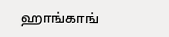ஹாங்காங்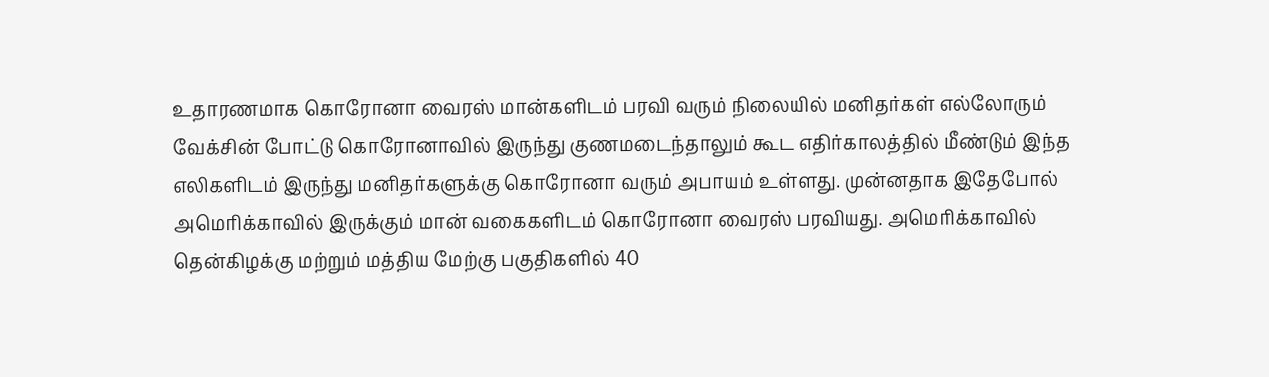உதாரணமாக கொரோனா வைரஸ் மான்களிடம் பரவி வரும் நிலையில் மனிதர்கள் எல்லோரும் வேக்சின் போட்டு கொரோனாவில் இருந்து குணமடைந்தாலும் கூட எதிர்காலத்தில் மீண்டும் இந்த எலிகளிடம் இருந்து மனிதர்களுக்கு கொரோனா வரும் அபாயம் உள்ளது. முன்னதாக இதேபோல் அமெரிக்காவில் இருக்கும் மான் வகைகளிடம் கொரோனா வைரஸ் பரவியது. அமெரிக்காவில் தென்கிழக்கு மற்றும் மத்திய மேற்கு பகுதிகளில் 40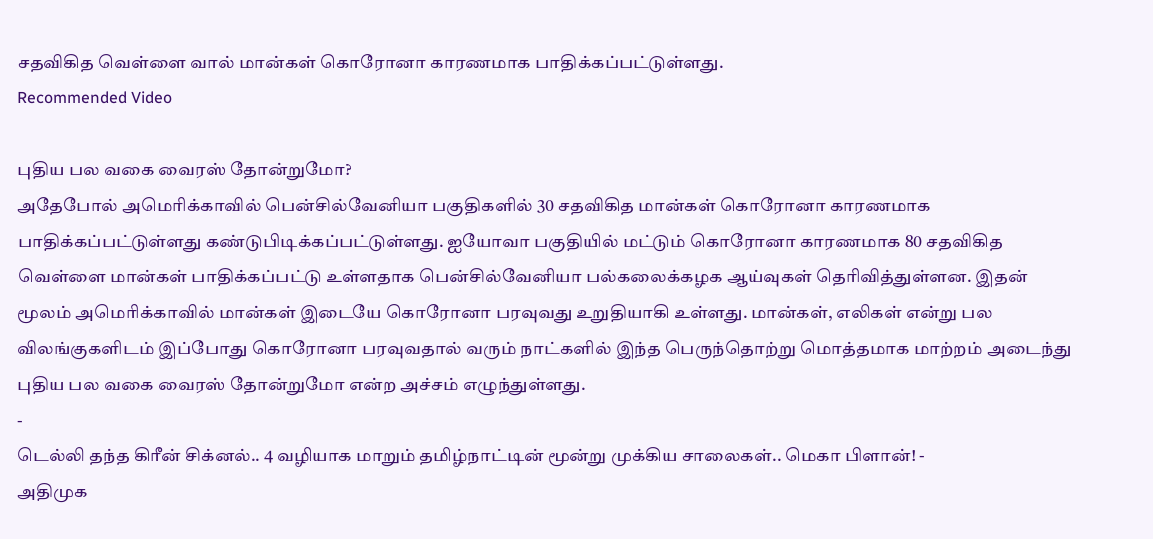சதவிகித வெள்ளை வால் மான்கள் கொரோனா காரணமாக பாதிக்கப்பட்டுள்ளது.
Recommended Video

புதிய பல வகை வைரஸ் தோன்றுமோ?
அதேபோல் அமெரிக்காவில் பென்சில்வேனியா பகுதிகளில் 30 சதவிகித மான்கள் கொரோனா காரணமாக பாதிக்கப்பட்டுள்ளது கண்டுபிடிக்கப்பட்டுள்ளது. ஐயோவா பகுதியில் மட்டும் கொரோனா காரணமாக 80 சதவிகித வெள்ளை மான்கள் பாதிக்கப்பட்டு உள்ளதாக பென்சில்வேனியா பல்கலைக்கழக ஆய்வுகள் தெரிவித்துள்ளன. இதன் மூலம் அமெரிக்காவில் மான்கள் இடையே கொரோனா பரவுவது உறுதியாகி உள்ளது. மான்கள், எலிகள் என்று பல விலங்குகளிடம் இப்போது கொரோனா பரவுவதால் வரும் நாட்களில் இந்த பெருந்தொற்று மொத்தமாக மாற்றம் அடைந்து புதிய பல வகை வைரஸ் தோன்றுமோ என்ற அச்சம் எழுந்துள்ளது.
-
டெல்லி தந்த கிரீன் சிக்னல்.. 4 வழியாக மாறும் தமிழ்நாட்டின் மூன்று முக்கிய சாலைகள்.. மெகா பிளான்! -
அதிமுக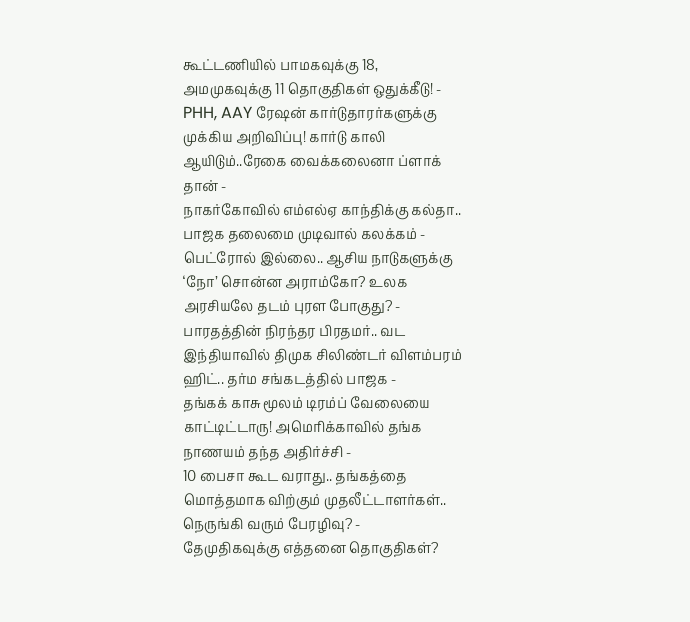கூட்டணியில் பாமகவுக்கு 18, அமமுகவுக்கு 11 தொகுதிகள் ஒதுக்கீடு! -
PHH, AAY ரேஷன் கார்டுதாரர்களுக்கு முக்கிய அறிவிப்பு! கார்டு காலி ஆயிடும்..ரேகை வைக்கலைனா ப்ளாக் தான் -
நாகர்கோவில் எம்எல்ஏ காந்திக்கு கல்தா.. பாஜக தலைமை முடிவால் கலக்கம் -
பெட்ரோல் இல்லை.. ஆசிய நாடுகளுக்கு ‘நோ’ சொன்ன அராம்கோ? உலக அரசியலே தடம் புரள போகுது? -
பாரதத்தின் நிரந்தர பிரதமர்.. வட இந்தியாவில் திமுக சிலிண்டர் விளம்பரம் ஹிட்.. தர்ம சங்கடத்தில் பாஜக -
தங்கக் காசு மூலம் டிரம்ப் வேலையை காட்டிட்டாரு! அமெரிக்காவில் தங்க நாணயம் தந்த அதிர்ச்சி -
10 பைசா கூட வராது.. தங்கத்தை மொத்தமாக விற்கும் முதலீட்டாளர்கள்.. நெருங்கி வரும் பேரழிவு? -
தேமுதிகவுக்கு எத்தனை தொகுதிகள்?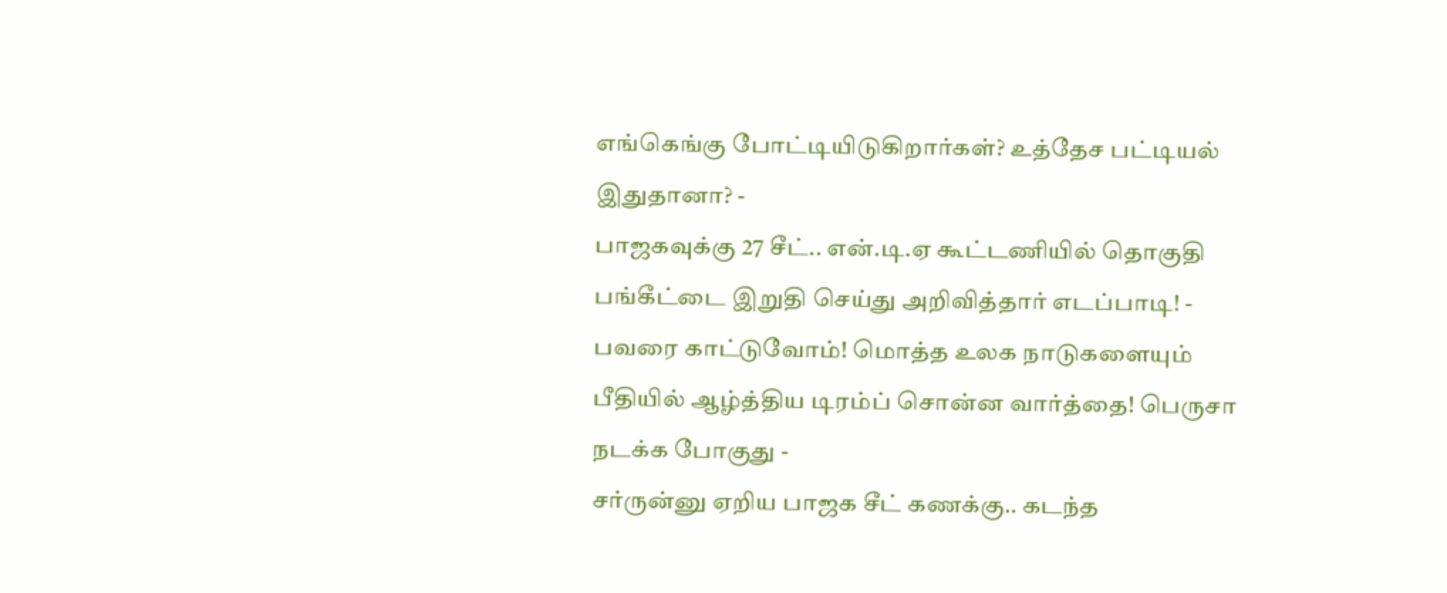எங்கெங்கு போட்டியிடுகிறார்கள்? உத்தேச பட்டியல் இதுதானா? -
பாஜகவுக்கு 27 சீட்.. என்.டி.ஏ கூட்டணியில் தொகுதி பங்கீட்டை இறுதி செய்து அறிவித்தார் எடப்பாடி! -
பவரை காட்டுவோம்! மொத்த உலக நாடுகளையும் பீதியில் ஆழ்த்திய டிரம்ப் சொன்ன வார்த்தை! பெருசா நடக்க போகுது -
சர்ருன்னு ஏறிய பாஜக சீட் கணக்கு.. கடந்த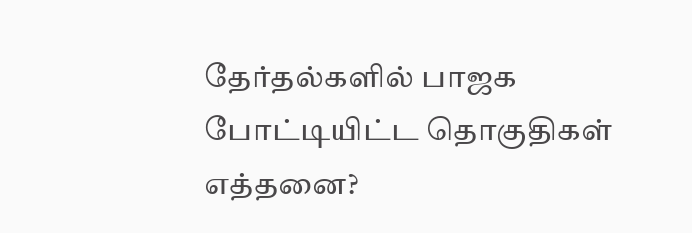தேர்தல்களில் பாஜக போட்டியிட்ட தொகுதிகள் எத்தனை?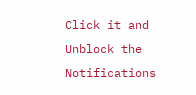Click it and Unblock the Notifications